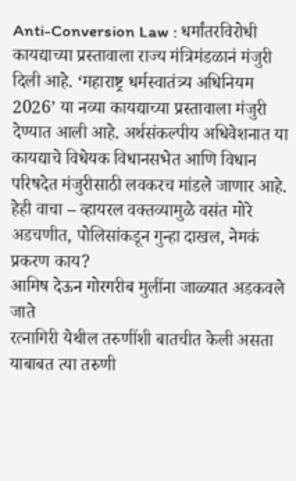Anti-Conversion Law : धर्मांतरविरोधी कायद्याच्या प्रस्तावाला राज्य मंत्रिमंडळानं मंजुरी दिली आहे. ‘महाराष्ट्र धर्मस्वातंत्र्य अधिनियम 2026’ या नव्या कायद्याच्या प्रस्तावाला मंजुरी देण्यात आली आहे. अर्थसंकल्पीय अधिवेशनात या कायद्याचे विधेयक विधानसभेत आणि विधान परिषदेत मंजुरीसाठी लवकरच मांडले जाणार आहे.
हेही वाचा – व्हायरल वक्तव्यामुळे वसंत मोरे अडचणीत, पोलिसांकडून गुन्हा दाखल, नेमकं प्रकरण काय?
आमिष देऊन गोरगरीब मुलींना जाळ्यात अडकवले जाते
रत्नागिरी येथील तरुणींशी बातचीत केली असता याबाबत त्या तरुणी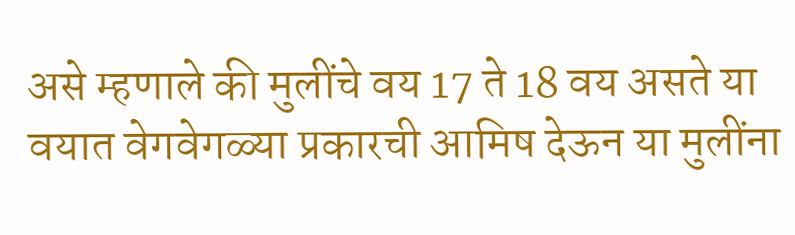असे म्हणाले की मुलींचे वय 17 ते 18 वय असते या वयात वेगवेगळ्या प्रकारची आमिष देऊन या मुलींना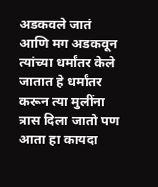अडकवले जातं आणि मग अडकवून त्यांच्या धर्मांतर केले जातात हे धर्मांतर करून त्या मुलींना त्रास दिला जातो पण आता हा कायदा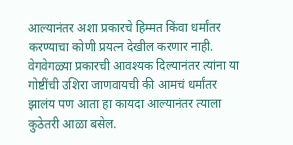आल्यानंतर अशा प्रकारचे हिम्मत किंवा धर्मांतर करण्याचा कोणी प्रयत्न देखील करणार नाही. वेगवेगळ्या प्रकारची आवश्यक दिल्यानंतर त्यांना या गोष्टींची उशिरा जाणवायची की आमचं धर्मांतर झालंय पण आता हा कायदा आल्यानंतर त्याला कुठेतरी आळा बसेल.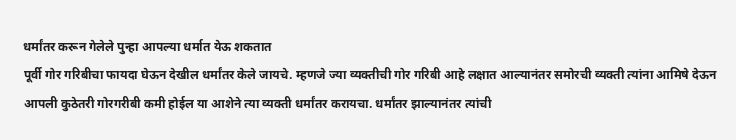धर्मांतर करून गेलेले पुन्हा आपल्या धर्मात येऊ शकतात
पूर्वी गोर गरिबीचा फायदा घेऊन देखील धर्मांतर केले जायचे. म्हणजे ज्या व्यक्तीची गोर गरिबी आहे लक्षात आल्यानंतर समोरची व्यक्ती त्यांना आमिषे देऊन आपली कुठेतरी गोरगरीबी कमी होईल या आशेने त्या व्यक्ती धर्मांतर करायचा. धर्मांतर झाल्यानंतर त्यांची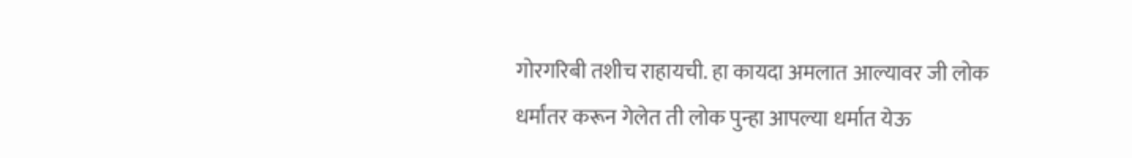गोरगरिबी तशीच राहायची. हा कायदा अमलात आल्यावर जी लोक धर्मांतर करून गेलेत ती लोक पुन्हा आपल्या धर्मात येऊ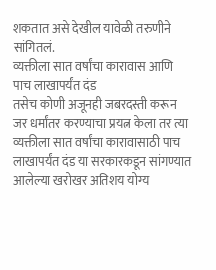शकतात असे देखील यावेळी तरुणीने सांगितलं.
व्यक्तीला सात वर्षांचा कारावास आणि पाच लाखापर्यंत दंड
तसेच कोणी अजूनही जबरदस्ती करून जर धर्मांतर करण्याचा प्रयत्न केला तर त्या व्यक्तीला सात वर्षांचा कारावासाठी पाच लाखापर्यंत दंड या सरकारकडून सांगण्यात आलेल्या खरोखर अतिशय योग्य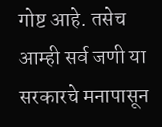गोष्ट आहे. तसेच आम्ही सर्व जणी या सरकारचे मनापासून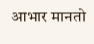आभार मानतो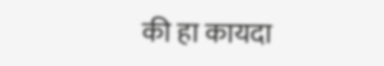की हा कायदा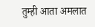तुम्ही आता अमलात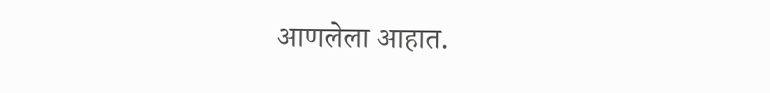आणलेला आहात.